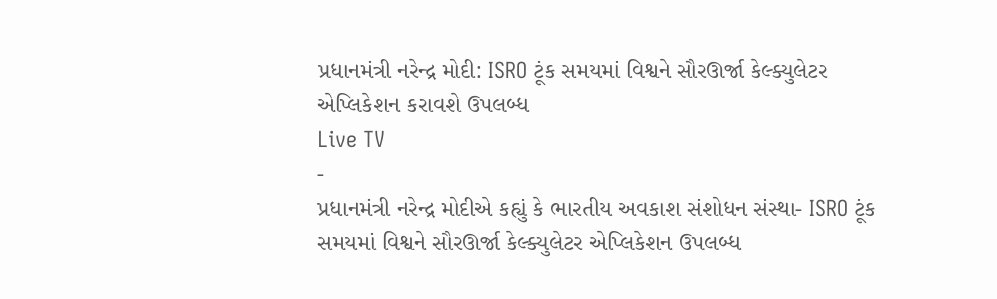પ્રધાનમંત્રી નરેન્દ્ર મોદી: ISRO ટૂંક સમયમાં વિશ્વને સૌરઊર્જા કેલ્ક્યુલેટર એપ્લિકેશન કરાવશે ઉપલબ્ધ
Live TV
-
પ્રધાનમંત્રી નરેન્દ્ર મોદીએ કહ્યું કે ભારતીય અવકાશ સંશોધન સંસ્થા- ISRO ટૂંક સમયમાં વિશ્વને સૌરઊર્જા કેલ્ક્યુલેટર એપ્લિકેશન ઉપલબ્ધ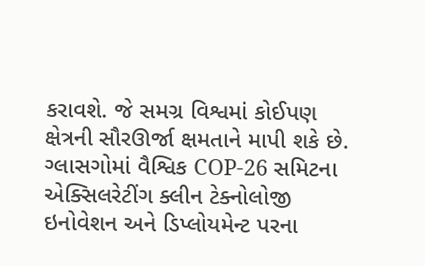કરાવશે. જે સમગ્ર વિશ્વમાં કોઈપણ ક્ષેત્રની સૌરઊર્જા ક્ષમતાને માપી શકે છે. ગ્લાસગોમાં વૈશ્વિક COP-26 સમિટના એક્સિલરેટીંગ ક્લીન ટેક્નોલોજી ઇનોવેશન અને ડિપ્લોયમેન્ટ પરના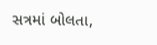સત્રમાં બોલતા,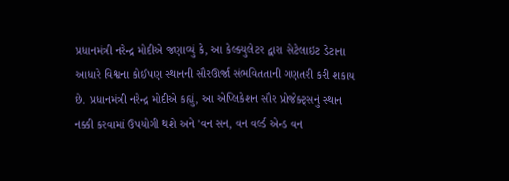પ્રધાનમંત્રી નરેન્દ્ર મોદીએ જણાવ્યું કે, આ કેલ્ક્યુલેટર દ્વારા સેટેલાઇટ ડેટાના આધારે વિશ્વના કોઈપણ સ્થાનની સૌરઊર્જા સંભવિતતાની ગણતરી કરી શકાય છે. પ્રધાનમંત્રી નરેન્દ્ર મોદીએ કહ્યું, આ એપ્લિકેશન સૌર પ્રોજેક્ટ્સનું સ્થાન નક્કી કરવામાં ઉપયોગી થશે અને 'વન સન, વન વર્લ્ડ એન્ડ વન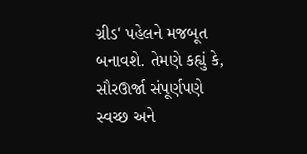ગ્રીડ' પહેલને મજબૂત બનાવશે. તેમણે કહ્યું કે, સૌરઊર્જા સંપૂર્ણપણે સ્વચ્છ અને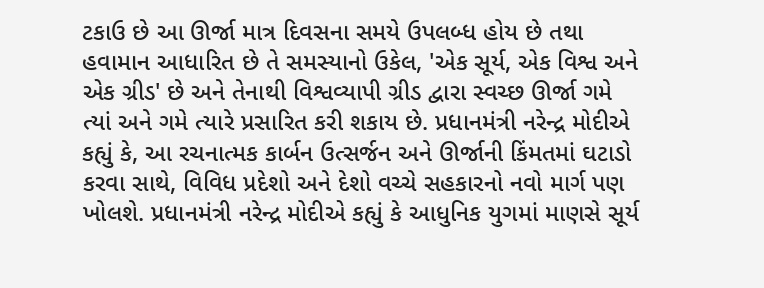ટકાઉ છે આ ઊર્જા માત્ર દિવસના સમયે ઉપલબ્ધ હોય છે તથા હવામાન આધારિત છે તે સમસ્યાનો ઉકેલ, 'એક સૂર્ય, એક વિશ્વ અને એક ગ્રીડ' છે અને તેનાથી વિશ્વવ્યાપી ગ્રીડ દ્વારા સ્વચ્છ ઊર્જા ગમે ત્યાં અને ગમે ત્યારે પ્રસારિત કરી શકાય છે. પ્રધાનમંત્રી નરેન્દ્ર મોદીએ કહ્યું કે, આ રચનાત્મક કાર્બન ઉત્સર્જન અને ઊર્જાની કિંમતમાં ઘટાડો કરવા સાથે, વિવિધ પ્રદેશો અને દેશો વચ્ચે સહકારનો નવો માર્ગ પણ ખોલશે. પ્રધાનમંત્રી નરેન્દ્ર મોદીએ કહ્યું કે આધુનિક યુગમાં માણસે સૂર્ય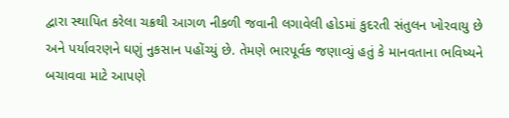દ્વારા સ્થાપિત કરેલા ચક્રથી આગળ નીકળી જવાની લગાવેલી હોડમાં કુદરતી સંતુલન ખોરવાયુ છે અને પર્યાવરણને ઘણું નુકસાન પહોંચ્યું છે. તેમણે ભારપૂર્વક જણાવ્યું હતું કે માનવતાના ભવિષ્યને બચાવવા માટે આપણે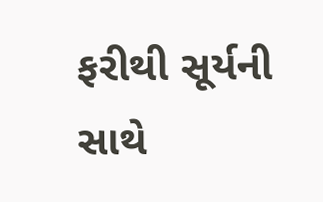ફરીથી સૂર્યની સાથે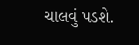ચાલવું પડશે.